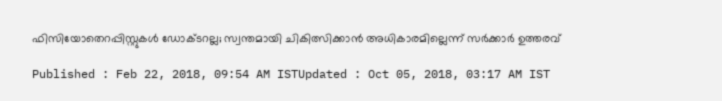ഫിസിയോതെറപ്പിസ്റ്റുകള്‍ ഡോക്ടറല്ല; സ്വന്തമായി ചികിത്സിക്കാന്‍ അധികാരമില്ലെന്ന് സര്‍ക്കാര്‍ ഉത്തരവ്

Published : Feb 22, 2018, 09:54 AM ISTUpdated : Oct 05, 2018, 03:17 AM IST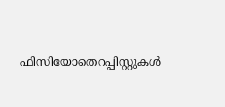ഫിസിയോതെറപ്പിസ്റ്റുകള്‍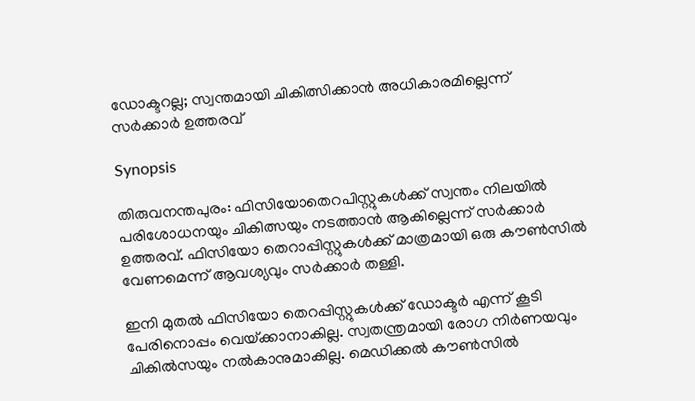ഡോക്ടറല്ല; സ്വന്തമായി ചികിത്സിക്കാന്‍ അധികാരമില്ലെന്ന് സര്‍ക്കാര്‍ ഉത്തരവ്

Synopsis

തിരുവനന്തപുരം: ഫിസിയോതെറപിസ്റ്റുകള്‍ക്ക് സ്വന്തം നിലയില്‍ പരിശോധനയും ചികിത്സയും നടത്താന്‍ ആകില്ലെന്ന് സര്‍ക്കാര്‍ ഉത്തരവ്. ഫിസിയോ തെറാപ്പിസ്റ്റുകള്‍ക്ക് മാത്രമായി ഒരു കൗണ്‍സില്‍ വേണമെന്ന് ആവശ്യവും സര്‍ക്കാര്‍ തള്ളി.

ഇനി മുതല്‍ ഫിസിയോ തെറപ്പിസ്റ്റുകള്‍ക്ക് ഡോക്ടര്‍ എന്ന് കൂടി പേരിനൊപ്പം വെയ്‌ക്കാനാകില്ല. സ്വതന്ത്രമായി രോഗ നിര്‍ണയവും ചികില്‍സയും നല്‍കാനുമാകില്ല. മെഡിക്കല്‍ കൗണ്‍സില്‍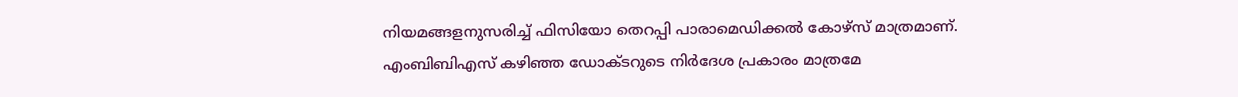നിയമങ്ങളനുസരിച്ച് ഫിസിയോ തെറപ്പി പാരാമെഡിക്കല്‍ കോഴ്‌സ് മാത്രമാണ്. എംബിബിഎസ് കഴിഞ്ഞ ഡോക്ടറുടെ നിര്‍ദേശ പ്രകാരം മാത്രമേ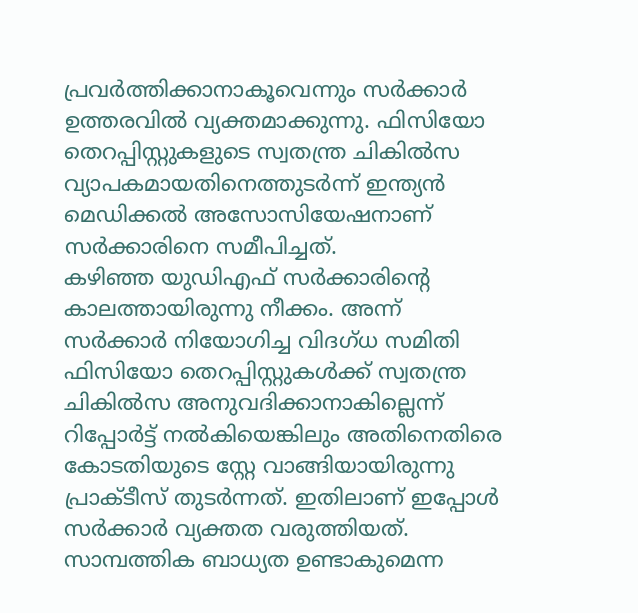പ്രവര്‍ത്തിക്കാനാകൂവെന്നും സര്‍ക്കാര്‍ ഉത്തരവില്‍ വ്യക്തമാക്കുന്നു. ഫിസിയോ തെറപ്പിസ്റ്റുകളുടെ സ്വതന്ത്ര ചികില്‍സ വ്യാപകമായതിനെത്തുടര്‍ന്ന് ഇന്ത്യന്‍ മെഡിക്കല്‍ അസോസിയേഷനാണ് സര്‍ക്കാരിനെ സമീപിച്ചത്.
കഴിഞ്ഞ യുഡിഎഫ് സര്‍ക്കാരിന്‍റെ കാലത്തായിരുന്നു നീക്കം. അന്ന് സര്‍ക്കാര്‍ നിയോഗിച്ച വിദഗ്ധ സമിതി ഫിസിയോ തെറപ്പിസ്റ്റുകള്‍ക്ക് സ്വതന്ത്ര ചികില്‍സ അനുവദിക്കാനാകില്ലെന്ന് റിപ്പോര്‍ട്ട് നല്‍കിയെങ്കിലും അതിനെതിരെ കോടതിയുടെ സ്റ്റേ വാങ്ങിയായിരുന്നു പ്രാക്ടീസ് തുടര്‍ന്നത്. ഇതിലാണ് ഇപ്പോള്‍ സര്‍ക്കാര്‍ വ്യക്തത വരുത്തിയത്. സാമ്പത്തിക ബാധ്യത ഉണ്ടാകുമെന്ന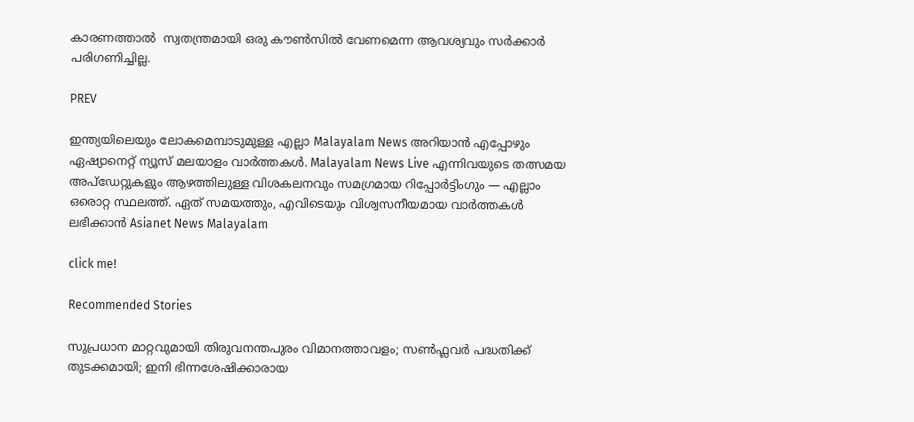കാരണത്താല്‍  സ്വതന്ത്രമായി ഒരു കൗണ്‍സില്‍ വേണമെന്ന ആവശ്യവും സര്‍ക്കാര്‍ പരിഗണിച്ചില്ല.

PREV

ഇന്ത്യയിലെയും ലോകമെമ്പാടുമുള്ള എല്ലാ Malayalam News അറിയാൻ എപ്പോഴും ഏഷ്യാനെറ്റ് ന്യൂസ് മലയാളം വാർത്തകൾ. Malayalam News Live എന്നിവയുടെ തത്സമയ അപ്‌ഡേറ്റുകളും ആഴത്തിലുള്ള വിശകലനവും സമഗ്രമായ റിപ്പോർട്ടിംഗും — എല്ലാം ഒരൊറ്റ സ്ഥലത്ത്. ഏത് സമയത്തും, എവിടെയും വിശ്വസനീയമായ വാർത്തകൾ ലഭിക്കാൻ Asianet News Malayalam

click me!

Recommended Stories

സുപ്രധാന മാറ്റവുമായി തിരുവനന്തപുരം വിമാനത്താവളം; സൺഫ്ലവർ പദ്ധതിക്ക് തുടക്കമായി; ഇനി ഭിന്നശേഷിക്കാരായ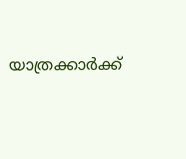യാത്രക്കാർക്ക്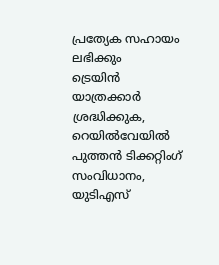പ്രത്യേക സഹായം ലഭിക്കും
ട്രെയിൻ യാത്രക്കാർ ശ്രദ്ധിക്കുക, റെയിൽവേയിൽ പുത്തൻ ടിക്കറ്റിംഗ് സംവിധാനം, യുടിഎസ്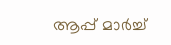ആപ്പ് മാർച്ച്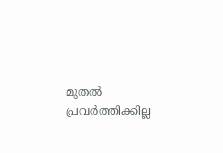മുതൽ പ്രവര്‍ത്തിക്കില്ല